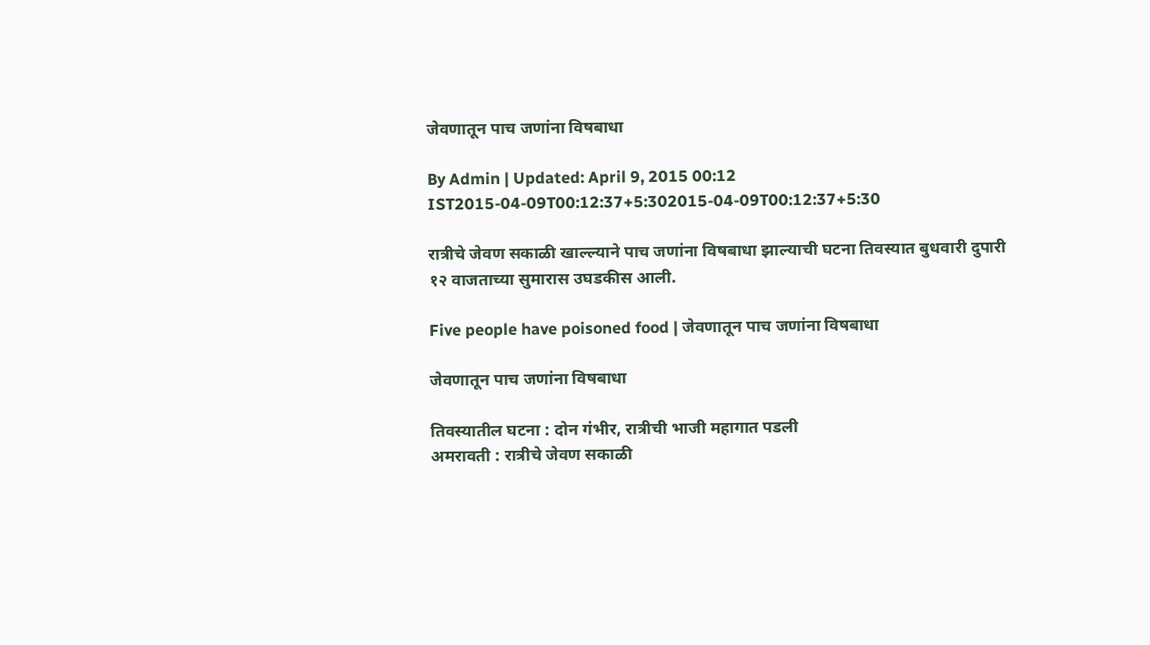जेवणातून पाच जणांना विषबाधा

By Admin | Updated: April 9, 2015 00:12 IST2015-04-09T00:12:37+5:302015-04-09T00:12:37+5:30

रात्रीचे जेवण सकाळी खाल्ल्याने पाच जणांना विषबाधा झाल्याची घटना तिवस्यात बुधवारी दुपारी १२ वाजताच्या सुमारास उघडकीस आली.

Five people have poisoned food | जेवणातून पाच जणांना विषबाधा

जेवणातून पाच जणांना विषबाधा

तिवस्यातील घटना : दोन गंभीर, रात्रीची भाजी महागात पडली
अमरावती : रात्रीचे जेवण सकाळी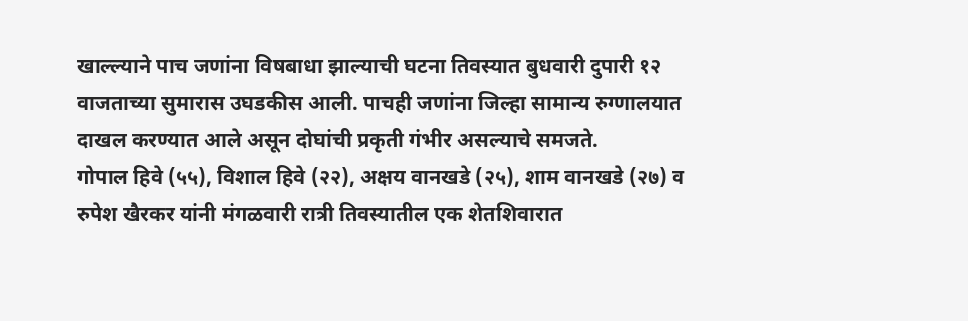खाल्ल्याने पाच जणांना विषबाधा झाल्याची घटना तिवस्यात बुधवारी दुपारी १२ वाजताच्या सुमारास उघडकीस आली. पाचही जणांना जिल्हा सामान्य रुग्णालयात दाखल करण्यात आले असून दोघांची प्रकृती गंभीर असल्याचे समजते.
गोपाल हिवे (५५), विशाल हिवे (२२), अक्षय वानखडे (२५), शाम वानखडे (२७) व रुपेश खैरकर यांनी मंगळवारी रात्री तिवस्यातील एक शेतशिवारात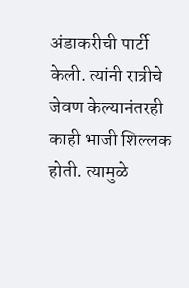अंडाकरीची पार्टी केली. त्यांनी रात्रीचे जेवण केल्यानंतरही काही भाजी शिल्लक होती. त्यामुळे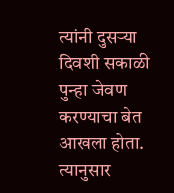त्यांनी दुसऱ्या दिवशी सकाळी पुन्हा जेवण करण्याचा बेत आखला होता. त्यानुसार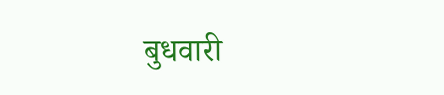बुधवारी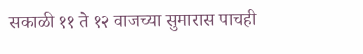सकाळी ११ ते १२ वाजच्या सुमारास पाचही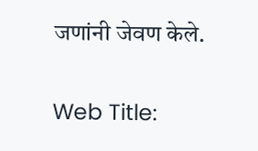जणांनी जेवण केले.

Web Title: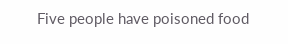Five people have poisoned food